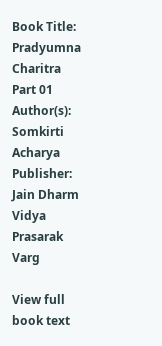Book Title: Pradyumna Charitra Part 01
Author(s): Somkirti Acharya
Publisher: Jain Dharm Vidya Prasarak Varg

View full book text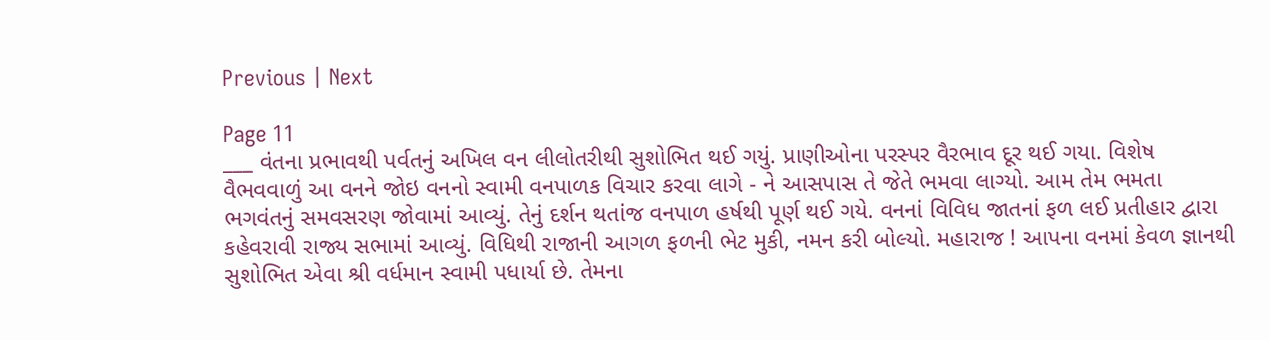Previous | Next

Page 11
___ વંતના પ્રભાવથી પર્વતનું અખિલ વન લીલોતરીથી સુશોભિત થઈ ગયું. પ્રાણીઓના પરસ્પર વૈરભાવ દૂર થઈ ગયા. વિશેષ વૈભવવાળું આ વનને જોઇ વનનો સ્વામી વનપાળક વિચાર કરવા લાગે - ને આસપાસ તે જેતે ભમવા લાગ્યો. આમ તેમ ભમતા ભગવંતનું સમવસરણ જોવામાં આવ્યું. તેનું દર્શન થતાંજ વનપાળ હર્ષથી પૂર્ણ થઈ ગયે. વનનાં વિવિધ જાતનાં ફળ લઈ પ્રતીહાર દ્વારા કહેવરાવી રાજ્ય સભામાં આવ્યું. વિધિથી રાજાની આગળ ફળની ભેટ મુકી, નમન કરી બોલ્યો. મહારાજ ! આપના વનમાં કેવળ જ્ઞાનથી સુશોભિત એવા શ્રી વર્ધમાન સ્વામી પધાર્યા છે. તેમના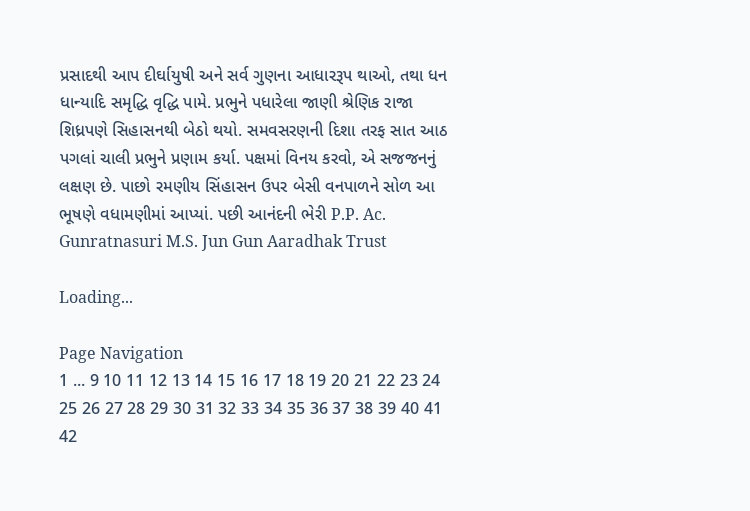પ્રસાદથી આપ દીર્ઘાયુષી અને સર્વ ગુણના આધારરૂપ થાઓ, તથા ધન ધાન્યાદિ સમૃદ્ધિ વૃદ્ધિ પામે. પ્રભુને પધારેલા જાણી શ્રેણિક રાજા શિધ્રપણે સિહાસનથી બેઠો થયો. સમવસરણની દિશા તરફ સાત આઠ પગલાં ચાલી પ્રભુને પ્રણામ કર્યા. પક્ષમાં વિનય કરવો, એ સજજનનું લક્ષણ છે. પાછો રમણીય સિંહાસન ઉપર બેસી વનપાળને સોળ આ ભૂષણે વધામણીમાં આપ્યાં. પછી આનંદની ભેરી P.P. Ac. Gunratnasuri M.S. Jun Gun Aaradhak Trust

Loading...

Page Navigation
1 ... 9 10 11 12 13 14 15 16 17 18 19 20 21 22 23 24 25 26 27 28 29 30 31 32 33 34 35 36 37 38 39 40 41 42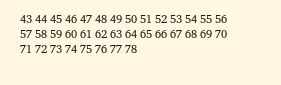43 44 45 46 47 48 49 50 51 52 53 54 55 56 57 58 59 60 61 62 63 64 65 66 67 68 69 70 71 72 73 74 75 76 77 78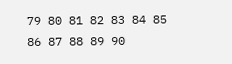79 80 81 82 83 84 85 86 87 88 89 90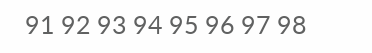91 92 93 94 95 96 97 98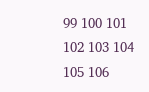99 100 101 102 103 104 105 106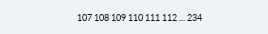107 108 109 110 111 112 ... 234